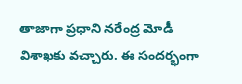తాజాగా ప్రధాని నరేంద్ర మోడీ విశాఖకు వచ్చారు. ఈ సందర్భంగా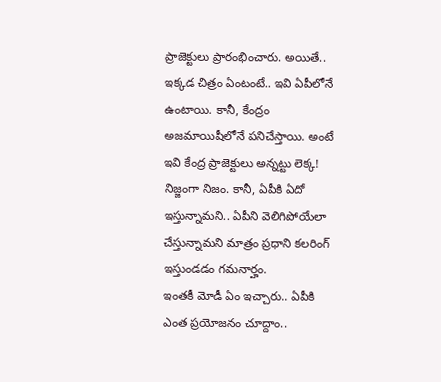ప్రాజెక్టులు ప్రారంభించారు. అయితే.. ఇక్కడ చిత్రం ఏంటంటే.. ఇవి ఏపీలోనే ఉంటాయి. కానీ, కేంద్రం అజమాయిషీలోనే పనిచేస్తాయి. అంటే ఇవి కేంద్ర ప్రాజెక్టులు అన్నట్టు లెక్క! నిజ్జంగా నిజం. కానీ, ఏపీకి ఏదో ఇస్తున్నామని.. ఏపీని వెలిగిపోయేలా చేస్తున్నామని మాత్రం ప్రధాని కలరింగ్ ఇస్తుండడం గమనార్హం.
ఇంతకీ మోడీ ఏం ఇచ్చారు.. ఏపీకి ఎంత ప్రయోజనం చూద్దాం..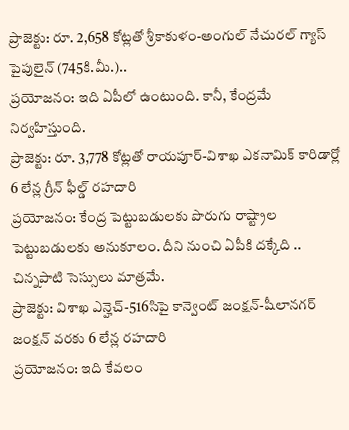ప్రాజెక్టు: రూ. 2,658 కోట్లతో శ్రీకాకుళం-అంగుల్ నేచురల్ గ్యాస్ పైపులైన్ (745కి.మీ.)..
ప్రయోజనం: ఇది ఏపీలో ఉంటుంది. కానీ, కేంద్రమే నిర్వహిస్తుంది.
ప్రాజెక్టు: రూ. 3,778 కోట్లతో రాయపూర్-విశాఖ ఎకనామిక్ కారిడార్లో 6 లేన్ల గ్రీన్ ఫీల్డ్ రహదారి
ప్రయోజనం: కేంద్ర పెట్టుబడులకు పొరుగు రాష్ట్రాల పెట్టుబడులకు అనుకూలం. దీని నుంచి ఏపీకి దక్కేది .. చిన్నపాటి సెస్సులు మాత్రమే.
ప్రాజెక్టు: విశాఖ ఎన్హెచ్-516సిపై కాన్వెంట్ జంక్షన్-షీలానగర్ జంక్షన్ వరకు 6 లేన్ల రహదారి
ప్రయోజనం: ఇది కేవలం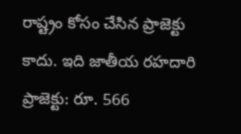రాష్ట్రం కోసం చేసిన ప్రాజెక్టు కాదు. ఇది జాతీయ రహదారి
ప్రాజెక్టు: రూ. 566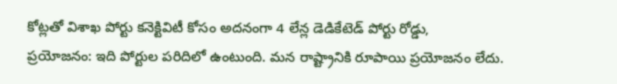కోట్లతో విశాఖ పోర్టు కనెక్టివిటీ కోసం అదనంగా 4 లేన్ల డెడికేటెడ్ పోర్టు రోడ్డు,
ప్రయోజనం: ఇది పోర్టుల పరిదిలో ఉంటుంది. మన రాష్ట్రానికి రూపాయి ప్రయోజనం లేదు.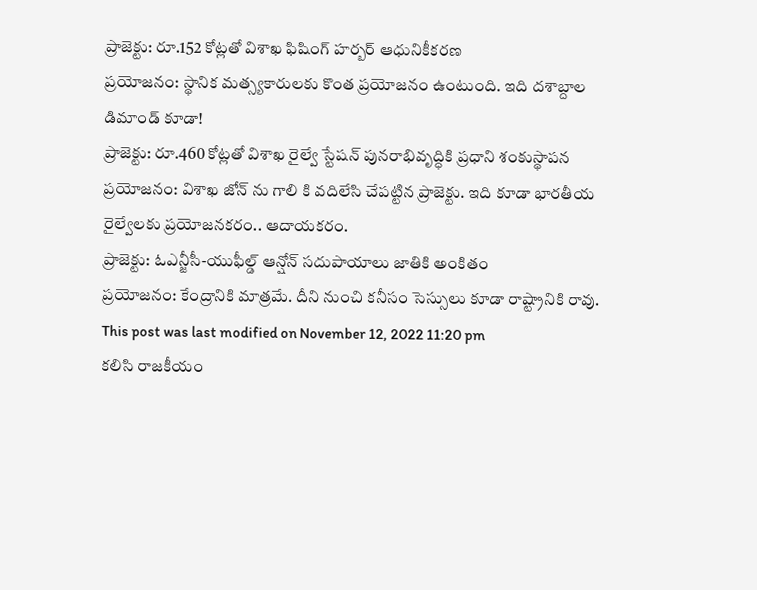ప్రాజెక్టు: రూ.152 కోట్లతో విశాఖ ఫిషింగ్ హర్బర్ ఆధునికీకరణ
ప్రయోజనం: స్థానిక మత్స్యకారులకు కొంత ప్రయోజనం ఉంటుంది. ఇది దశాబ్దాల డిమాండ్ కూడా!
ప్రాజెక్టు: రూ.460 కోట్లతో విశాఖ రైల్వే స్టేషన్ పునరాభివృద్ధికి ప్రధాని శంకుస్థాపన
ప్రయోజనం: విశాఖ జోన్ ను గాలి కి వదిలేసి చేపట్టిన ప్రాజెక్టు. ఇది కూడా భారతీయ రైల్వేలకు ప్రయోజనకరం.. ఆదాయకరం.
ప్రాజెక్టు: ఓఎన్జీసీ-యుఫీల్డ్ ఆన్షోన్ సదుపాయాలు జాతికి అంకితం
ప్రయోజనం: కేంద్రానికి మాత్రమే. దీని నుంచి కనీసం సెస్సులు కూడా రాష్ట్రానికి రావు.
This post was last modified on November 12, 2022 11:20 pm
కలిసి రాజకీయం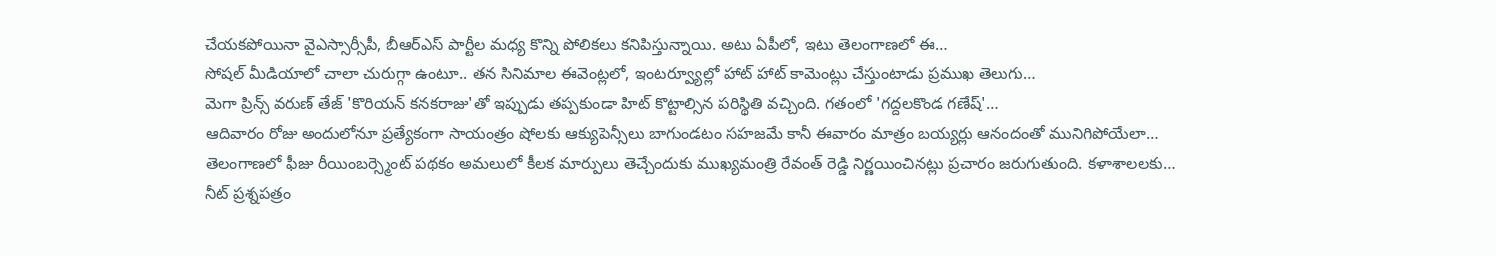చేయకపోయినా వైఎస్సార్సీపీ, బీఆర్ఎస్ పార్టీల మధ్య కొన్ని పోలికలు కనిపిస్తున్నాయి. అటు ఏపీలో, ఇటు తెలంగాణలో ఈ…
సోషల్ మీడియాలో చాలా చురుగ్గా ఉంటూ.. తన సినిమాల ఈవెంట్లలో, ఇంటర్వ్యూల్లో హాట్ హాట్ కామెంట్లు చేస్తుంటాడు ప్రముఖ తెలుగు…
మెగా ప్రిన్స్ వరుణ్ తేజ్ 'కొరియన్ కనకరాజు'తో ఇప్పుడు తప్పకుండా హిట్ కొట్టాల్సిన పరిస్థితి వచ్చింది. గతంలో 'గద్దలకొండ గణేష్'…
ఆదివారం రోజు అందులోనూ ప్రత్యేకంగా సాయంత్రం షోలకు ఆక్యుపెన్సీలు బాగుండటం సహజమే కానీ ఈవారం మాత్రం బయ్యర్లు ఆనందంతో మునిగిపోయేలా…
తెలంగాణలో ఫీజు రీయింబర్స్మెంట్ పథకం అమలులో కీలక మార్పులు తెచ్చేందుకు ముఖ్యమంత్రి రేవంత్ రెడ్డి నిర్ణయించినట్లు ప్రచారం జరుగుతుంది. కళాశాలలకు…
నీట్ ప్రశ్నపత్రం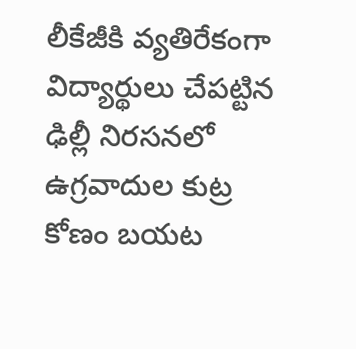లీకేజీకి వ్యతిరేకంగా విద్యార్థులు చేపట్టిన ఢిల్లీ నిరసనలో ఉగ్రవాదుల కుట్ర కోణం బయట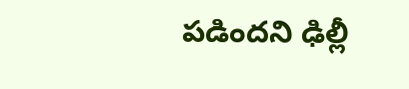పడిందని ఢిల్లీ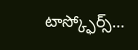టాస్క్ఫోర్స్…